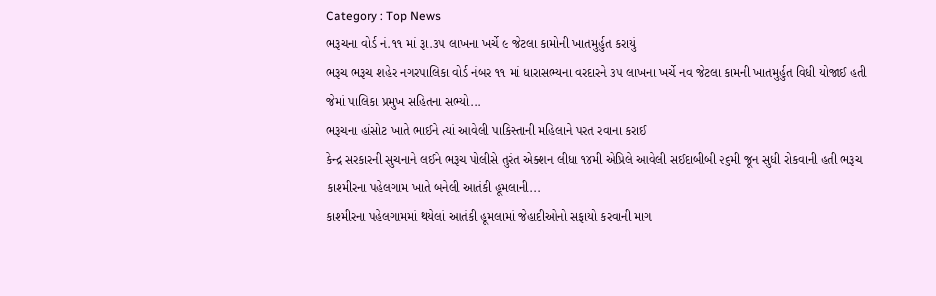Category : Top News
ભરૂચના વોર્ડ નં.૧૧ માં રૂા.૩૫ લાખના ખર્ચે ૯ જેટલા કામોની ખાતમુર્હુત કરાયું
ભરૂચ ભરૂચ શહેર નગરપાલિકા વોર્ડ નંબર ૧૧ માં ધારાસભ્યના વરદારને ૩૫ લાખના ખર્ચે નવ જેટલા કામની ખાતમુર્હુત વિધી યોજાઈ હતી જેમાં પાલિકા પ્રમુખ સહિતના સભ્યો...
ભરૂચના હાંસોટ ખાતે ભાઈને ત્યાં આવેલી પાકિસ્તાની મહિલાને પરત રવાના કરાઈ
કેન્દ્ર સરકારની સુચનાને લઈને ભરૂચ પોલીસે તુરંત એક્શન લીધા ૧૪મી એપ્રિલે આવેલી સઈદાબીબી ૨૬મી જૂન સુધી રોકવાની હતી ભરૂચ કાશ્મીરના પહેલગામ ખાતે બનેલી આતંકી હૂમલાની...
કાશ્મીરના પહેલગામમાં થયેલાં આતંકી હૂમલામાં જેહાદીઓનો સફાયો કરવાની માગ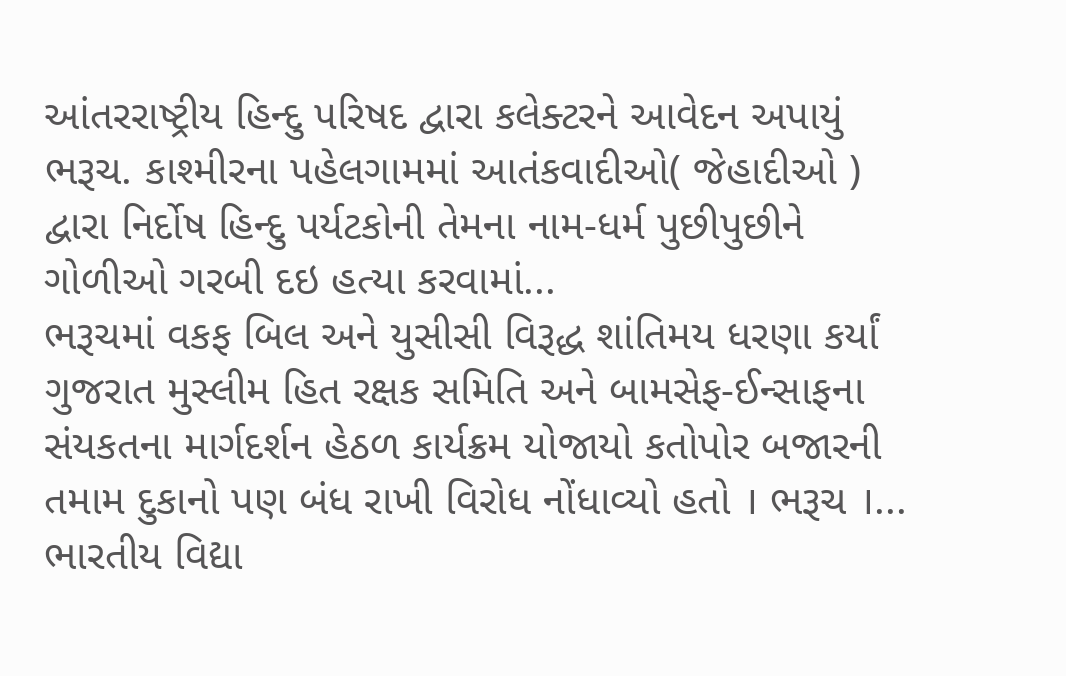આંતરરાષ્ટ્રીય હિન્દુ પરિષદ દ્વારા કલેક્ટરને આવેદન અપાયું ભરૂચ. કાશ્મીરના પહેલગામમાં આતંકવાદીઓ( જેહાદીઓ ) દ્વારા નિર્દોષ હિન્દુ પર્યટકોની તેમના નામ-ધર્મ પુછીપુછીને ગોળીઓ ગરબી દઇ હત્યા કરવામાં...
ભરૂચમાં વકફ બિલ અને યુસીસી વિરૂદ્ધ શાંતિમય ધરણા કર્યાં
ગુજરાત મુસ્લીમ હિત રક્ષક સમિતિ અને બામસેફ-ઈન્સાફના સંયકતના માર્ગદર્શન હેઠળ કાર્યક્રમ યોજાયો કતોપોર બજારની તમામ દુકાનો પણ બંધ રાખી વિરોધ નોંધાવ્યો હતો । ભરૂચ ।...
ભારતીય વિદ્યા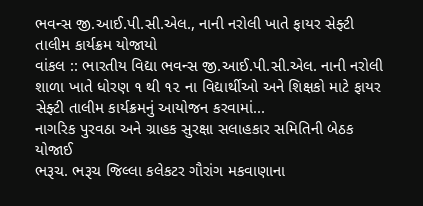ભવન્સ જી.આઈ.પી.સી.એલ., નાની નરોલી ખાતે ફાયર સેફ્ટી તાલીમ કાર્યક્રમ યોજાયો
વાંકલ :: ભારતીય વિદ્યા ભવન્સ જી.આઈ.પી.સી.એલ. નાની નરોલી શાળા ખાતે ધોરણ ૧ થી ૧૨ ના વિદ્યાર્થીઓ અને શિક્ષકો માટે ફાયર સેફ્ટી તાલીમ કાર્યક્રમનું આયોજન કરવામાં...
નાગરિક પુરવઠા અને ગ્રાહક સુરક્ષા સલાહકાર સમિતિની બેઠક યોજાઈ
ભરૂચ. ભરૂચ જિલ્લા કલેકટર ગૌરાંગ મકવાણાના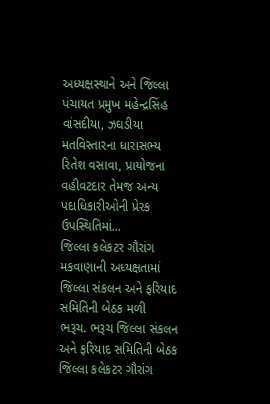અધ્યક્ષસ્થાને અને જિલ્લા પંચાયત પ્રમુખ મહેન્દ્રસિંહ વાંસદીયા, ઝઘડીયા મતવિસ્તારના ધારાસભ્ય રિતેશ વસાવા, પ્રાયોજના વહીવટદાર તેમજ અન્ય પદાધિકારીઓની પ્રેરક ઉપસ્થિતિમાં...
જિલ્લા કલેકટર ગૌરાંગ મકવાણાની અધ્યક્ષતામાં જિલ્લા સંકલન અને ફરિયાદ સમિતિની બેઠક મળી
ભરૂચ. ભરૂચ જિલ્લા સંકલન અને ફરિયાદ સમિતિની બેઠક જિલ્લા કલેકટર ગૌરાંગ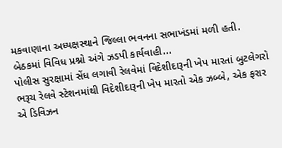મકવાણાના અધ્યક્ષસ્થાને જિલ્લા ભવનના સભાખંડમાં મળી હતી. બેઠકમાં વિવિધ પ્રશ્નો અંગે ઝડપી કાર્યવાહી...
પોલીસ સુરક્ષામાં સેંધ લગાવી રેલવેમાં વિદેશીદારૂની ખેપ મારતાં બુટલેગરો
ભરૂચ રેલવે સ્ટેશનમાંથી વિદેશીદારૂની ખેપ મારતો એક ઝબ્બે, એક ફરાર એ ડિવિઝન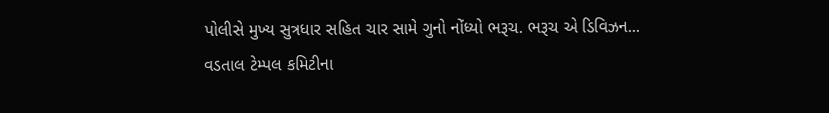પોલીસે મુખ્ય સુત્રધાર સહિત ચાર સામે ગુનો નોંધ્યો ભરૂચ. ભરૂચ એ ડિવિઝન...
વડતાલ ટેમ્પલ કમિટીના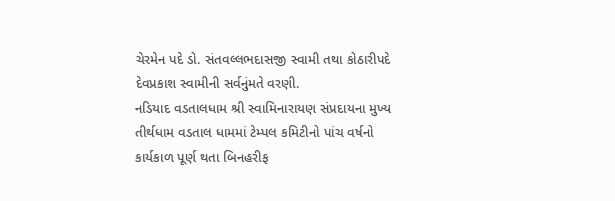ચેરમેન પદે ડો. સંતવલ્લભદાસજી સ્વામી તથા કોઠારીપદે દેવપ્રકાશ સ્વામીની સર્વનુંમતે વરણી.
નડિયાદ વડતાલધામ શ્રી સ્વામિનારાયણ સંપ્રદાયના મુખ્ય તીર્થધામ વડતાલ ધામમાં ટેમ્પલ કમિટીનો પાંચ વર્ષનો કાર્યકાળ પૂર્ણ થતા બિનહરીફ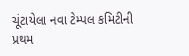ચૂંટાયેલા નવા ટેમ્પલ કમિટીની પ્રથમ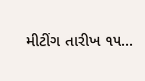મીટીંગ તારીખ ૧૫...